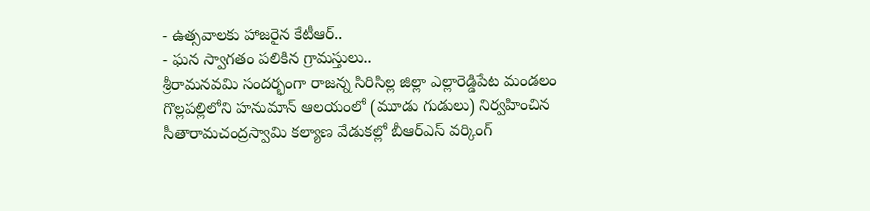- ఉత్సవాలకు హాజరైన కేటీఆర్..
- ఘన స్వాగతం పలికిన గ్రామస్తులు..
శ్రీరామనవమి సందర్భంగా రాజన్న సిరిసిల్ల జిల్లా ఎల్లారెడ్డిపేట మండలం గొల్లపల్లిలోని హనుమాన్ ఆలయంలో (మూడు గుడులు) నిర్వహించిన సీతారామచంద్రస్వామి కల్యాణ వేడుకల్లో బీఆర్ఎస్ వర్కింగ్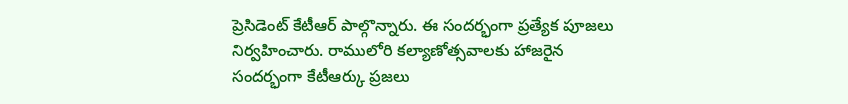ప్రెసిడెంట్ కేటీఆర్ పాల్గొన్నారు. ఈ సందర్భంగా ప్రత్యేక పూజలు నిర్వహించారు. రాములోరి కల్యాణోత్సవాలకు హాజరైన సందర్భంగా కేటీఆర్కు ప్రజలు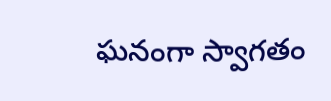ఘనంగా స్వాగతం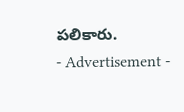పలికారు.
- Advertisement -